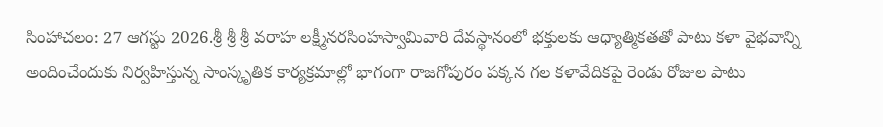సింహాచలం: 27 ఆగస్టు 2026.శ్రీ శ్రీ శ్రీ వరాహ లక్ష్మీనరసింహస్వామివారి దేవస్థానంలో భక్తులకు ఆధ్యాత్మికతతో పాటు కళా వైభవాన్ని అందించేందుకు నిర్వహిస్తున్న సాంస్కృతిక కార్యక్రమాల్లో భాగంగా రాజగోపురం పక్కన గల కళావేదికపై రెండు రోజుల పాటు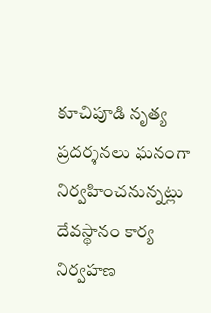కూచిపూడి నృత్య ప్రదర్శనలు ఘనంగా నిర్వహించనున్నట్లు దేవస్థానం కార్య నిర్వహణ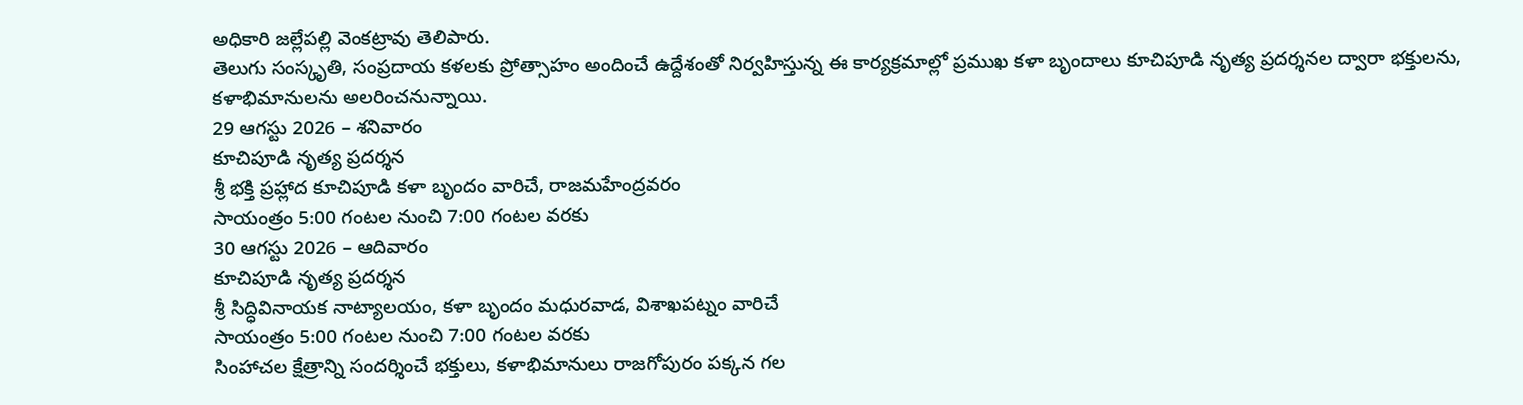అధికారి జల్లేపల్లి వెంకట్రావు తెలిపారు.
తెలుగు సంస్కృతి, సంప్రదాయ కళలకు ప్రోత్సాహం అందించే ఉద్దేశంతో నిర్వహిస్తున్న ఈ కార్యక్రమాల్లో ప్రముఖ కళా బృందాలు కూచిపూడి నృత్య ప్రదర్శనల ద్వారా భక్తులను, కళాభిమానులను అలరించనున్నాయి.
29 ఆగస్టు 2026 – శనివారం
కూచిపూడి నృత్య ప్రదర్శన
శ్రీ భక్తి ప్రహ్లాద కూచిపూడి కళా బృందం వారిచే, రాజమహేంద్రవరం
సాయంత్రం 5:00 గంటల నుంచి 7:00 గంటల వరకు
30 ఆగస్టు 2026 – ఆదివారం
కూచిపూడి నృత్య ప్రదర్శన
శ్రీ సిద్ధివినాయక నాట్యాలయం, కళా బృందం మధురవాడ, విశాఖపట్నం వారిచే
సాయంత్రం 5:00 గంటల నుంచి 7:00 గంటల వరకు
సింహాచల క్షేత్రాన్ని సందర్శించే భక్తులు, కళాభిమానులు రాజగోపురం పక్కన గల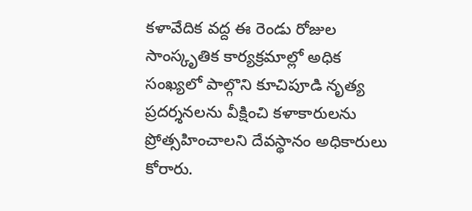కళావేదిక వద్ద ఈ రెండు రోజుల సాంస్కృతిక కార్యక్రమాల్లో అధిక సంఖ్యలో పాల్గొని కూచిపూడి నృత్య ప్రదర్శనలను వీక్షించి కళాకారులను ప్రోత్సహించాలని దేవస్థానం అధికారులు కోరారు.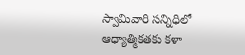స్వామివారి సన్నిధిలో ఆధ్యాత్మికతకు కళా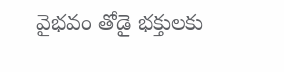వైభవం తోడై భక్తులకు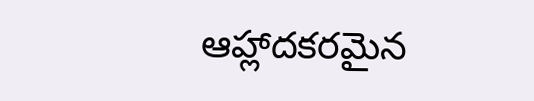ఆహ్లాదకరమైన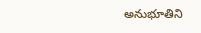అనుభూతిని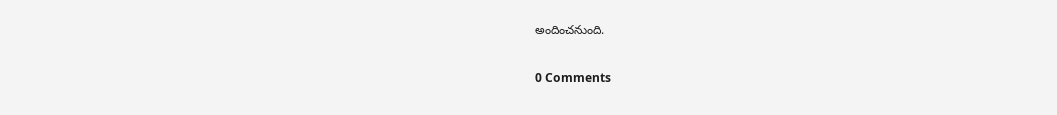అందించనుంది.

0 Comments